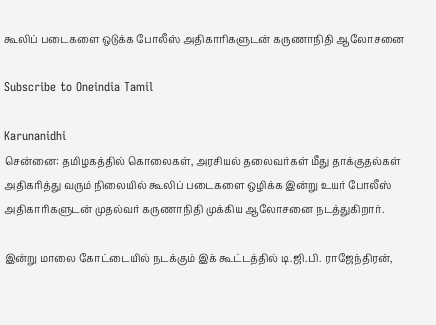கூலிப் படைகளை ஒடுக்க போலீஸ் அதிகாரிகளுடன் கருணாநிதி ஆலோசனை

Subscribe to Oneindia Tamil

Karunanidhi
சென்னை: தமிழகத்தில் கொலைகள், அரசியல் தலைவர்கள் மீது தாக்குதல்கள் அதிகரித்து வரும் நிலையில் கூலிப் படைகளை ஒழிக்க இன்று உயர் போலீஸ் அதிகாரிகளுடன் முதல்வர் கருணாநிதி முக்கிய ஆலோசனை நடத்துகிறார்.

இன்று மாலை கோட்டையில் நடக்கும் இக் கூட்டத்தில் டி.ஜி.பி. ராஜேந்திரன்,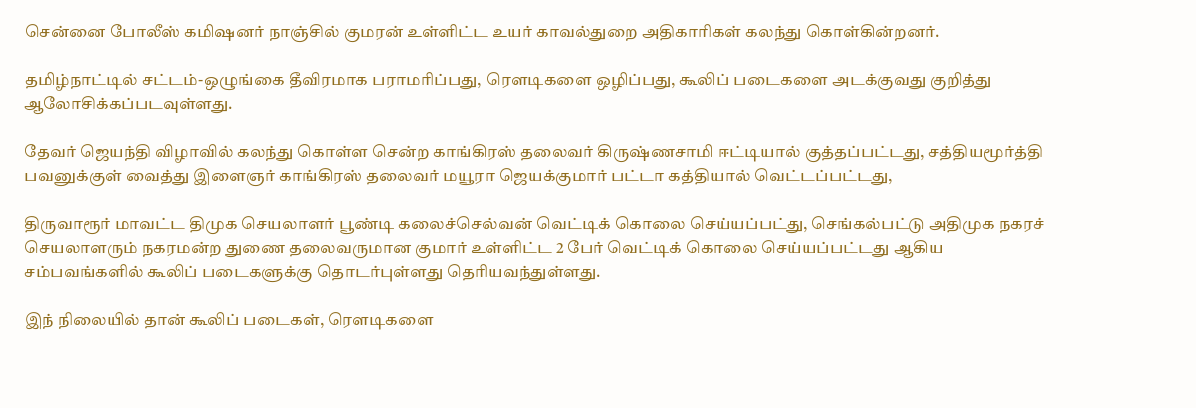சென்னை போலீஸ் கமிஷனர் நாஞ்சில் குமரன் உள்ளிட்ட உயர் காவல்துறை அதிகாரிகள் கலந்து கொள்கின்றனர்.

தமிழ்நாட்டில் சட்டம்-ஒழுங்கை தீவிரமாக பராமரிப்பது, ரெளடிகளை ஒழிப்பது, கூலிப் படைகளை அடக்குவது குறித்து ஆலோசிக்கப்படவுள்ளது.

தேவர் ஜெயந்தி விழாவில் கலந்து கொள்ள சென்ற காங்கிரஸ் தலைவர் கிருஷ்ணசாமி ஈட்டியால் குத்தப்பட்டது, சத்தியமூர்த்தி பவனுக்குள் வைத்து இளைஞர் காங்கிரஸ் தலைவர் மயூரா ஜெயக்குமார் பட்டா கத்தியால் வெட்டப்பட்டது,

திருவாரூர் மாவட்ட திமுக செயலாளர் பூண்டி கலைச்செல்வன் வெட்டிக் கொலை செய்யப்பட்து, செங்கல்பட்டு அதிமுக நகரச் செயலாளரும் நகரமன்ற துணை தலைவருமான குமார் உள்ளிட்ட 2 பேர் வெட்டிக் கொலை செய்யப்பட்டது ஆகிய சம்பவங்களில் கூலிப் படைகளுக்கு தொடர்புள்ளது தெரியவந்துள்ளது.

இந் நிலையில் தான் கூலிப் படைகள், ரெளடிகளை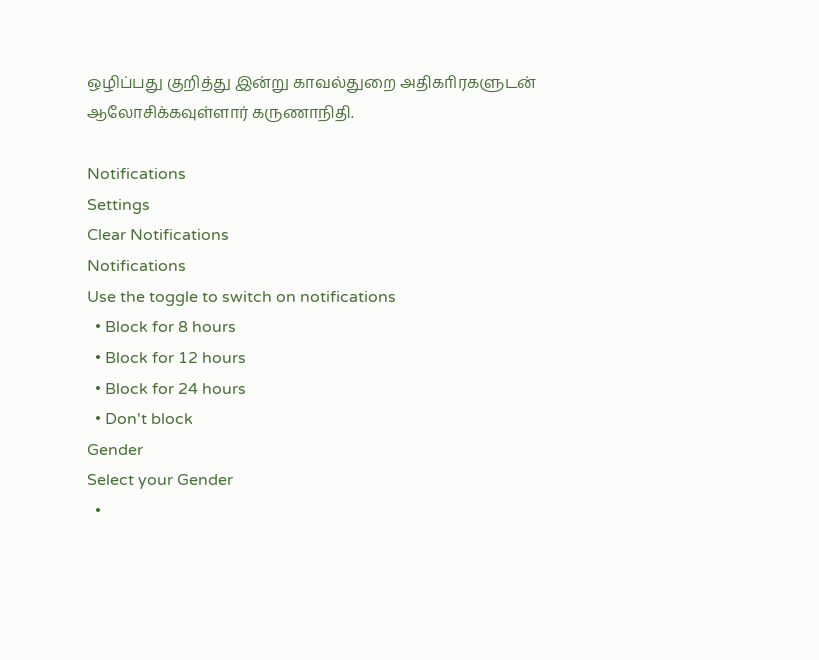ஒழிப்பது குறித்து இன்று காவல்துறை அதிகாிரகளுடன் ஆலோசிக்கவுள்ளார் கருணாநிதி.

Notifications
Settings
Clear Notifications
Notifications
Use the toggle to switch on notifications
  • Block for 8 hours
  • Block for 12 hours
  • Block for 24 hours
  • Don't block
Gender
Select your Gender
  •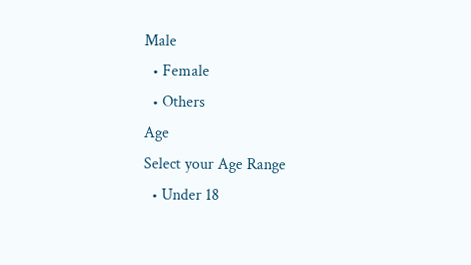Male
  • Female
  • Others
Age
Select your Age Range
  • Under 18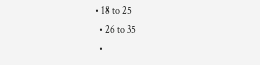• 18 to 25
  • 26 to 35
  •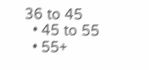36 to 45
  • 45 to 55
  • 55+